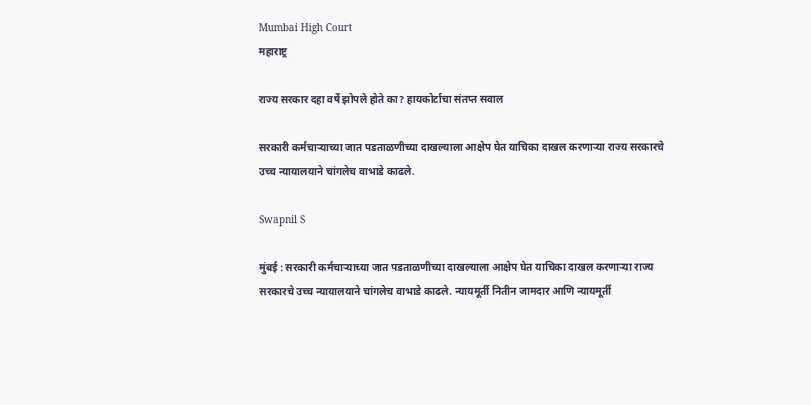Mumbai High Court
महाराष्ट्र

राज्य सरकार दहा वर्षे झोपले होते का? हायकोर्टाचा संतप्त सवाल

सरकारी कर्मचाऱ्याच्या जात पडताळणीच्या दाखल्याला आक्षेप घेत याचिका दाखल करणाऱ्या राज्य सरकारचे उच्च न्यायालयाने चांगलेच वाभाडे काढले.

Swapnil S

मुंबई : सरकारी कर्मचाऱ्याच्या जात पडताळणीच्या दाखल्याला आक्षेप घेत याचिका दाखल करणाऱ्या राज्य सरकारचे उच्च न्यायालयाने चांगलेच वाभाडे काढले. न्यायमूर्ती नितीन जामदार आणि न्यायमूर्ती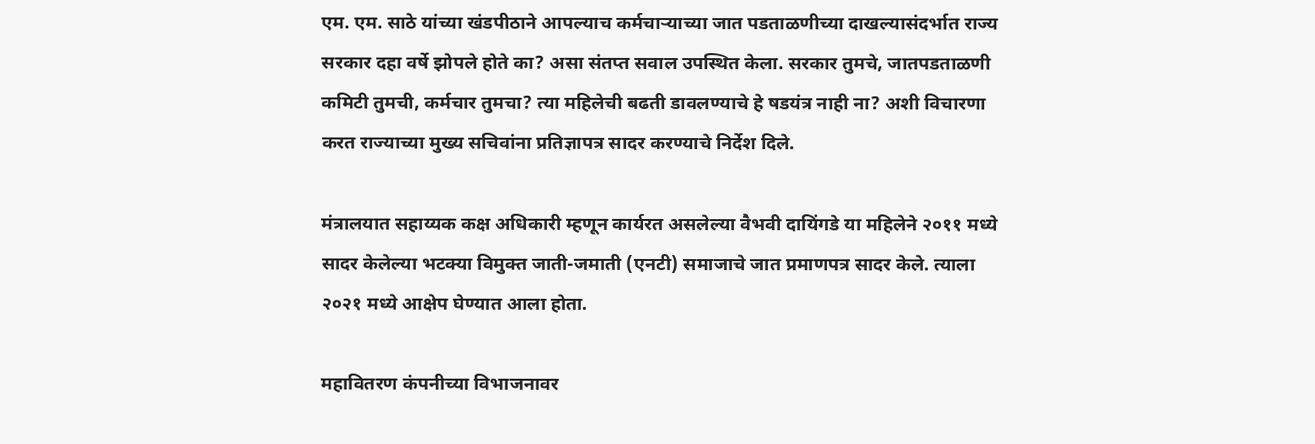एम. एम. साठे यांच्या खंडपीठाने आपल्याच कर्मचाऱ्याच्या जात पडताळणीच्या दाखल्यासंदर्भात राज्य सरकार दहा वर्षे झोपले होते का? असा संतप्त सवाल उपस्थित केला. सरकार तुमचे, जातपडताळणी कमिटी तुमची, कर्मचार तुमचा? त्या महिलेची बढती डावलण्याचे हे षडयंत्र नाही ना? अशी विचारणा करत राज्याच्या मुख्य सचिवांना प्रतिज्ञापत्र सादर करण्याचे निर्देश दिले.

मंत्रालयात सहाय्यक कक्ष अधिकारी म्हणून कार्यरत असलेल्या वैभवी दायिंगडे या महिलेने २०११ मध्ये सादर केलेल्या भटक्या विमुक्त जाती-जमाती (एनटी) समाजाचे जात प्रमाणपत्र सादर केले. त्याला २०२१ मध्ये आक्षेप घेण्यात आला होता.

महावितरण कंपनीच्या विभाजनावर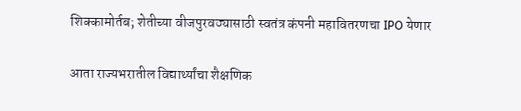शिक्कामोर्तब; शेतीच्या वीजपुरवठ्यासाठी स्वतंत्र कंपनी महावितरणचा IPO येणार

आता राज्यभरातील विद्यार्थ्यांचा शैक्षणिक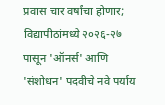प्रवास चार वर्षांचा होणार; विद्यापीठांमध्ये २०२६-२७ पासून 'ऑनर्स' आणि 'संशोधन' पदवीचे नवे पर्याय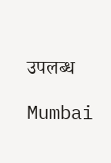उपलब्ध

Mumbai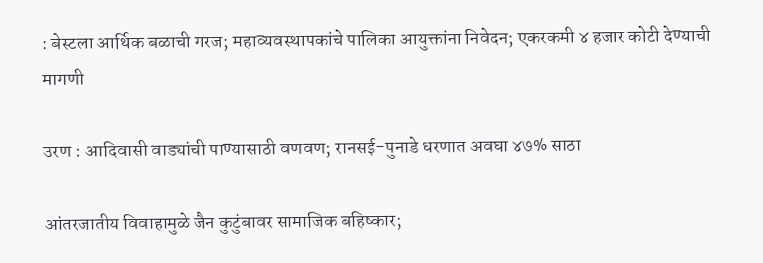: बेस्टला आर्थिक बळाची गरज; महाव्यवस्थापकांचे पालिका आयुक्तांना निवेदन; एकरकमी ४ हजार कोटी देण्याची मागणी

उरण : आदिवासी वाड्यांची पाण्यासाठी वणवण; रानसई-पुनाडे धरणात अवघा ४७% साठा

आंतरजातीय विवाहामुळे जैन कुटुंबावर सामाजिक बहिष्कार;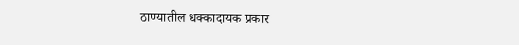ठाण्यातील धक्कादायक प्रकार